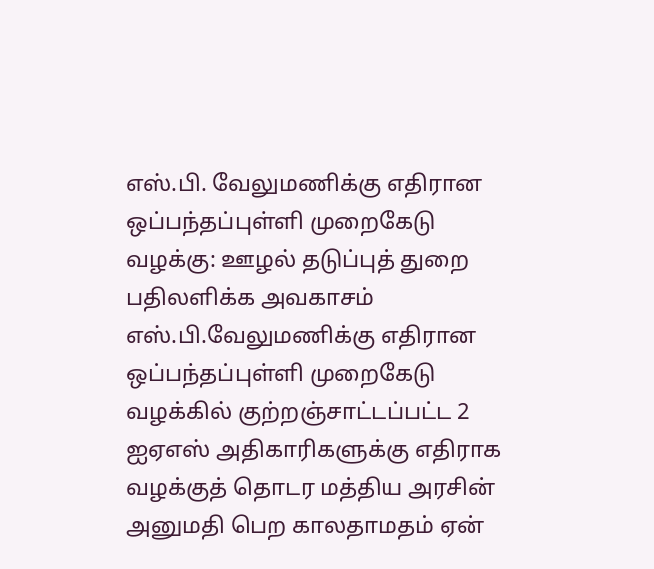எஸ்.பி. வேலுமணிக்கு எதிரான ஒப்பந்தப்புள்ளி முறைகேடு வழக்கு: ஊழல் தடுப்புத் துறை பதிலளிக்க அவகாசம்
எஸ்.பி.வேலுமணிக்கு எதிரான ஒப்பந்தப்புள்ளி முறைகேடு வழக்கில் குற்றஞ்சாட்டப்பட்ட 2 ஐஏஎஸ் அதிகாரிகளுக்கு எதிராக வழக்குத் தொடர மத்திய அரசின் அனுமதி பெற காலதாமதம் ஏன்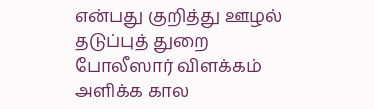என்பது குறித்து ஊழல் தடுப்புத் துறை போலீஸார் விளக்கம் அளிக்க கால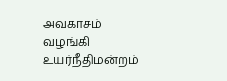அவகாசம் வழங்கி உயர்நீதிமன்றம்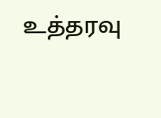உத்தரவு